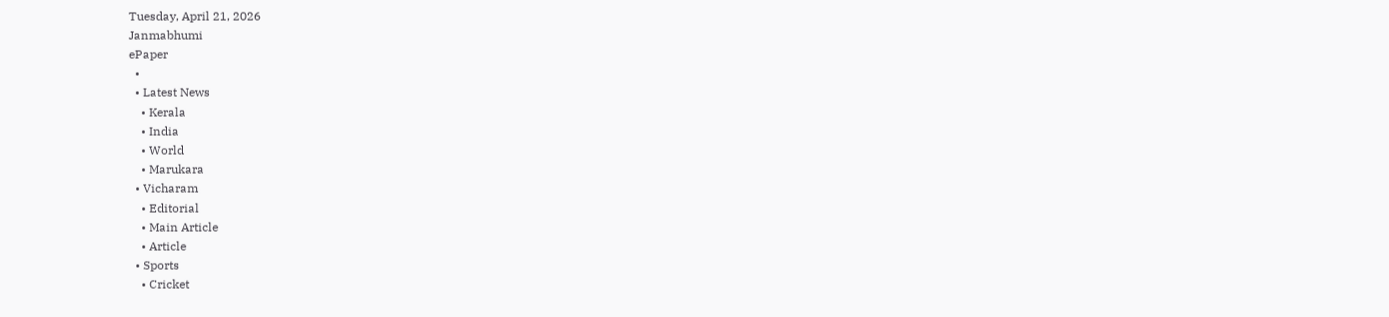Tuesday, April 21, 2026
Janmabhumi
ePaper
  •
  • Latest News
    • Kerala
    • India
    • World
    • Marukara
  • Vicharam
    • Editorial
    • Main Article
    • Article
  • Sports
    • Cricket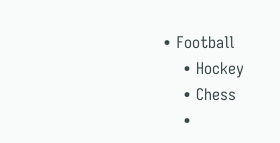• Football
    • Hockey
    • Chess
    •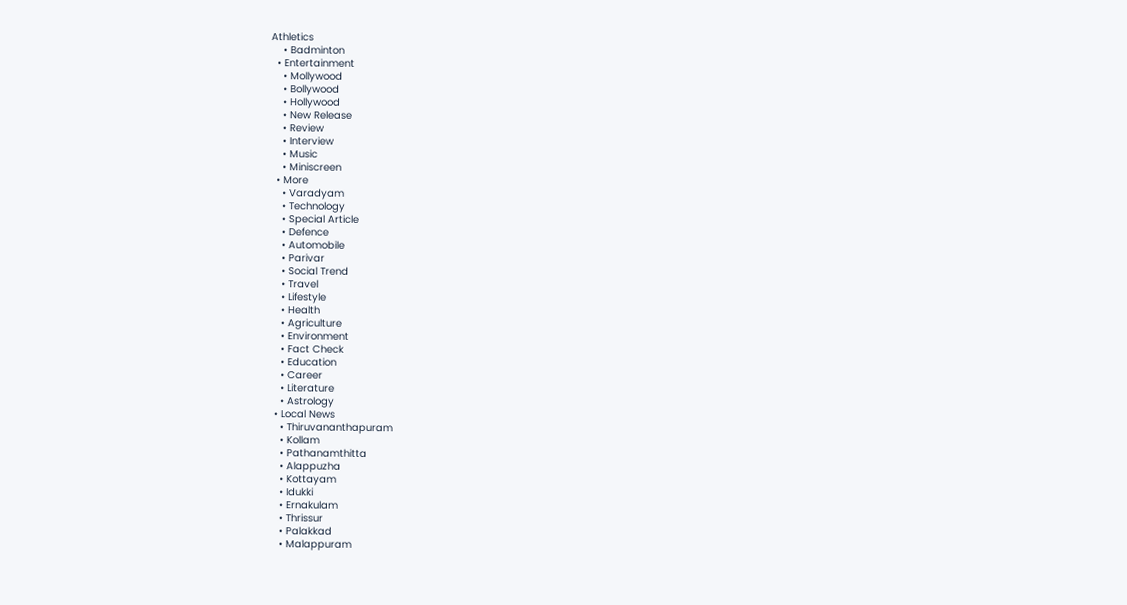Athletics
    • Badminton
  • Entertainment
    • Mollywood
    • Bollywood
    • Hollywood
    • New Release
    • Review
    • Interview
    • Music
    • Miniscreen
  • More
    • Varadyam
    • Technology
    • Special Article
    • Defence
    • Automobile
    • Parivar
    • Social Trend
    • Travel
    • Lifestyle
    • Health
    • Agriculture
    • Environment
    • Fact Check
    • Education
    • Career
    • Literature
    • Astrology
  • Local News
    • Thiruvananthapuram
    • Kollam
    • Pathanamthitta
    • Alappuzha
    • Kottayam
    • Idukki
    • Ernakulam
    • Thrissur
    • Palakkad
    • Malappuram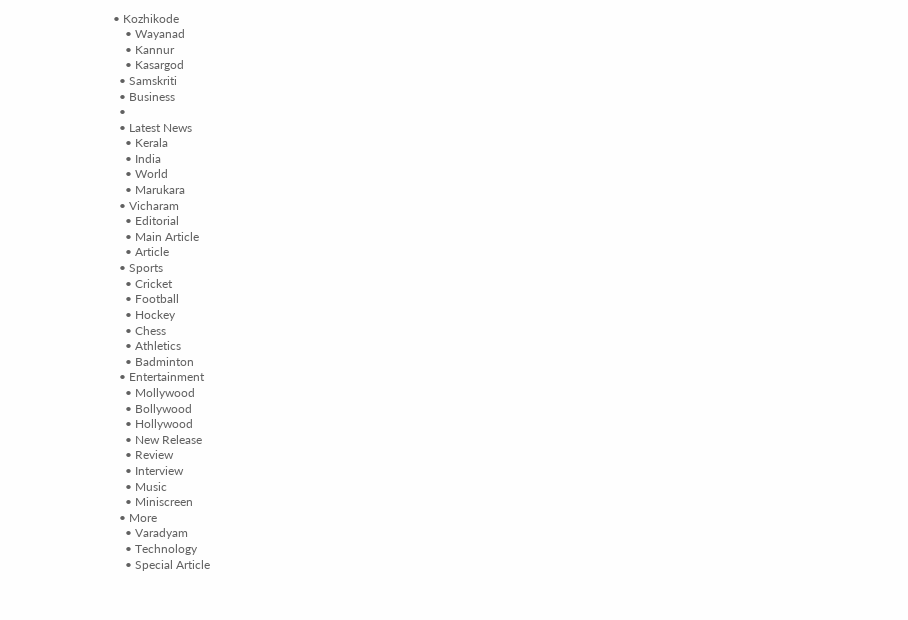• Kozhikode
    • Wayanad
    • Kannur
    • Kasargod
  • Samskriti
  • Business
  •
  • Latest News
    • Kerala
    • India
    • World
    • Marukara
  • Vicharam
    • Editorial
    • Main Article
    • Article
  • Sports
    • Cricket
    • Football
    • Hockey
    • Chess
    • Athletics
    • Badminton
  • Entertainment
    • Mollywood
    • Bollywood
    • Hollywood
    • New Release
    • Review
    • Interview
    • Music
    • Miniscreen
  • More
    • Varadyam
    • Technology
    • Special Article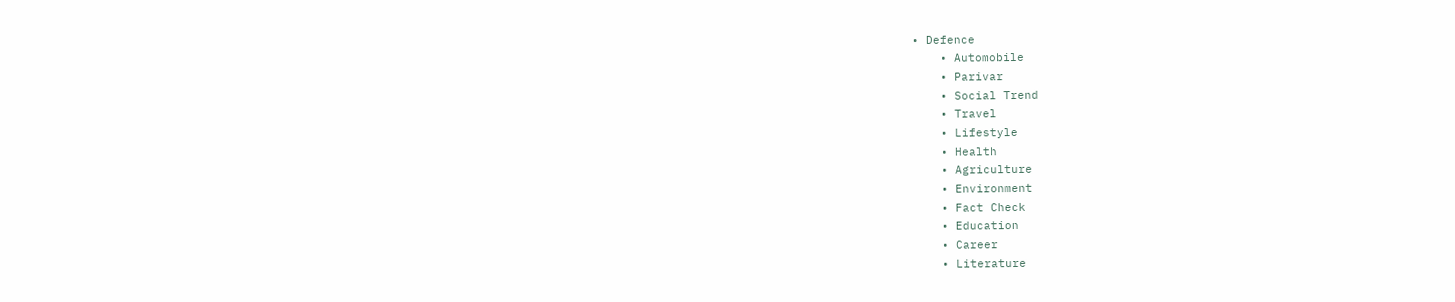• Defence
    • Automobile
    • Parivar
    • Social Trend
    • Travel
    • Lifestyle
    • Health
    • Agriculture
    • Environment
    • Fact Check
    • Education
    • Career
    • Literature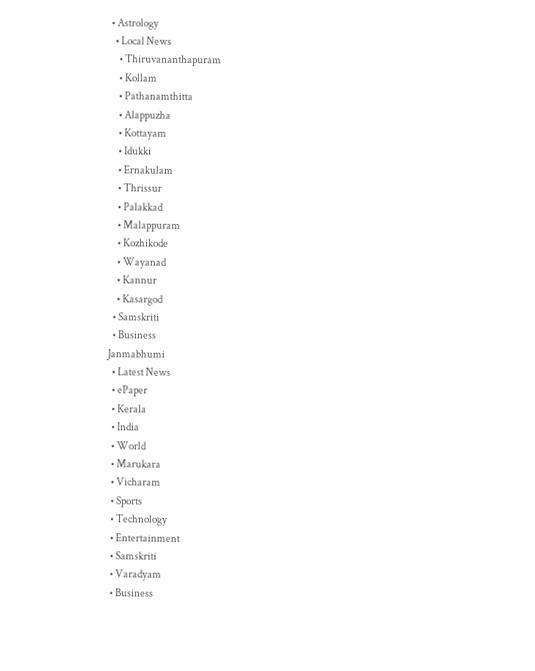• Astrology
  • Local News
    • Thiruvananthapuram
    • Kollam
    • Pathanamthitta
    • Alappuzha
    • Kottayam
    • Idukki
    • Ernakulam
    • Thrissur
    • Palakkad
    • Malappuram
    • Kozhikode
    • Wayanad
    • Kannur
    • Kasargod
  • Samskriti
  • Business
Janmabhumi
  • Latest News
  • ePaper
  • Kerala
  • India
  • World
  • Marukara
  • Vicharam
  • Sports
  • Technology
  • Entertainment
  • Samskriti
  • Varadyam
  • Business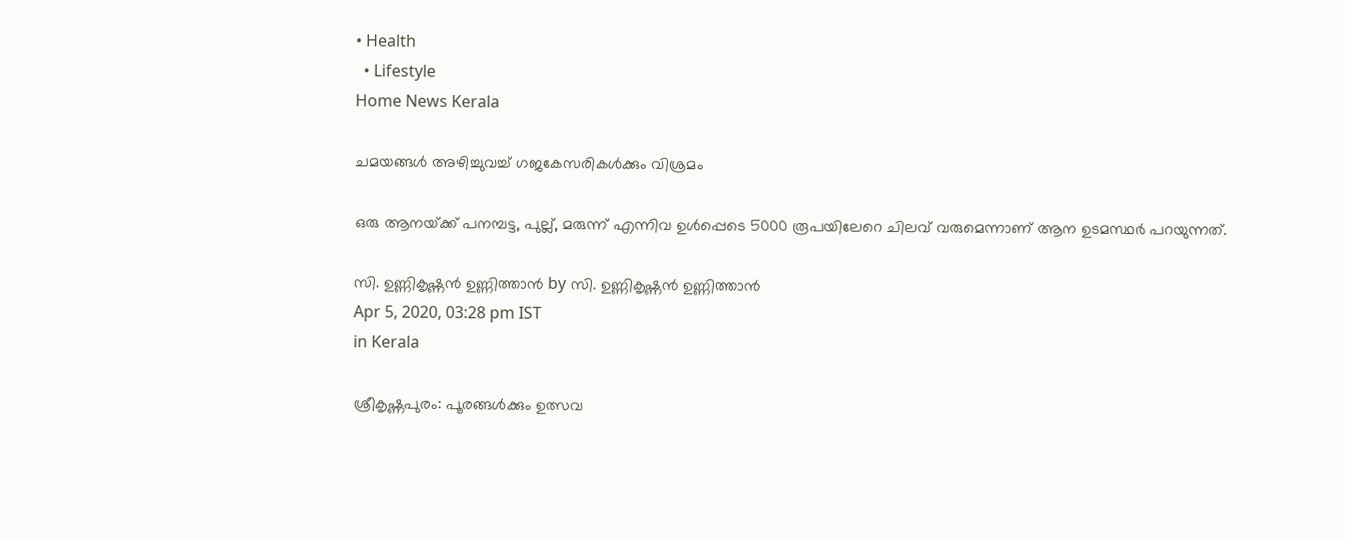• Health
  • Lifestyle
Home News Kerala

ചമയങ്ങള്‍ അഴിച്ചുവച്ച് ഗജകേസരികള്‍ക്കും വിശ്രമം

ഒരു ആനയ്‌ക്ക് പനമ്പട്ട, പുല്ല്, മരുന്ന് എന്നിവ ഉള്‍പ്പെടെ 5000 രൂപയിലേറെ ചിലവ് വരുമെന്നാണ് ആന ഉടമസ്ഥര്‍ പറയുന്നത്.

സി. ഉണ്ണികൃഷ്ണന്‍ ഉണ്ണിത്താന്‍ by സി. ഉണ്ണികൃഷ്ണന്‍ ഉണ്ണിത്താന്‍
Apr 5, 2020, 03:28 pm IST
in Kerala

ശ്രീകൃഷ്ണപുരം: പൂരങ്ങള്‍ക്കും ഉത്സവ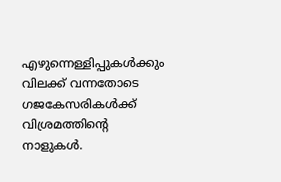എഴുന്നെള്ളിപ്പുകള്‍ക്കും വിലക്ക് വന്നതോടെ ഗജകേസരികള്‍ക്ക്  വിശ്രമത്തിന്റെ നാളുകള്‍.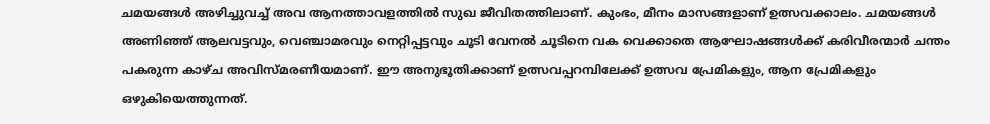ചമയങ്ങള്‍ അഴിച്ചുവച്ച് അവ ആനത്താവളത്തില്‍ സുഖ ജീവിതത്തിലാണ്. കുംഭം, മീനം മാസങ്ങളാണ് ഉത്സവക്കാലം. ചമയങ്ങള്‍ അണിഞ്ഞ് ആലവട്ടവും, വെഞ്ചാമരവും നെറ്റിപ്പട്ടവും ചൂടി വേനല്‍ ചൂടിനെ വക വെക്കാതെ ആഘോഷങ്ങള്‍ക്ക് കരിവീരന്മാര്‍ ചന്തം പകരുന്ന കാഴ്ച അവിസ്മരണീയമാണ്. ഈ അനുഭൂതിക്കാണ് ഉത്സവപ്പറമ്പിലേക്ക് ഉത്സവ പ്രേമികളും, ആന പ്രേമികളും ഒഴുകിയെത്തുന്നത്.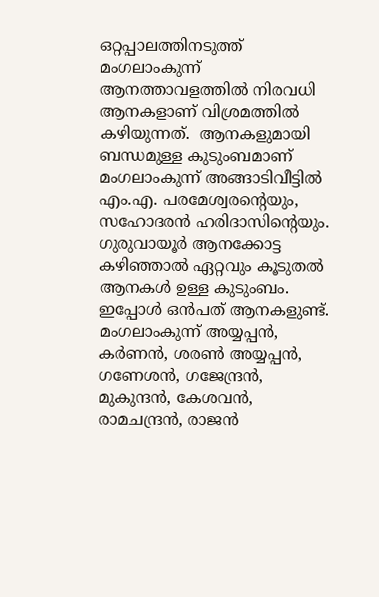ഒറ്റപ്പാലത്തിനടുത്ത് മംഗലാംകുന്ന് ആനത്താവളത്തില്‍ നിരവധി ആനകളാണ് വിശ്രമത്തില്‍ കഴിയുന്നത്.  ആനകളുമായി ബന്ധമുള്ള കുടുംബമാണ് മംഗലാംകുന്ന് അങ്ങാടിവീട്ടില്‍ എം.എ. പരമേശ്വരന്റെയും, സഹോദരന്‍ ഹരിദാസിന്റെയും. ഗുരുവായൂര്‍ ആനക്കോട്ട കഴിഞ്ഞാല്‍ ഏറ്റവും കൂടുതല്‍ ആനകള്‍ ഉള്ള കുടുംബം. ഇപ്പോള്‍ ഒന്‍പത് ആനകളുണ്ട്. മംഗലാംകുന്ന് അയ്യപ്പന്‍, കര്‍ണന്‍, ശരണ്‍ അയ്യപ്പന്‍, ഗണേശന്‍, ഗജേന്ദ്രന്‍, മുകുന്ദന്‍, കേശവന്‍, രാമചന്ദ്രന്‍, രാജന്‍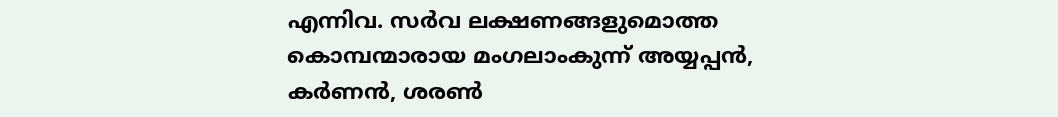എന്നിവ. സര്‍വ ലക്ഷണങ്ങളുമൊത്ത കൊമ്പന്മാരായ മംഗലാംകുന്ന് അയ്യപ്പന്‍, കര്‍ണന്‍, ശരണ്‍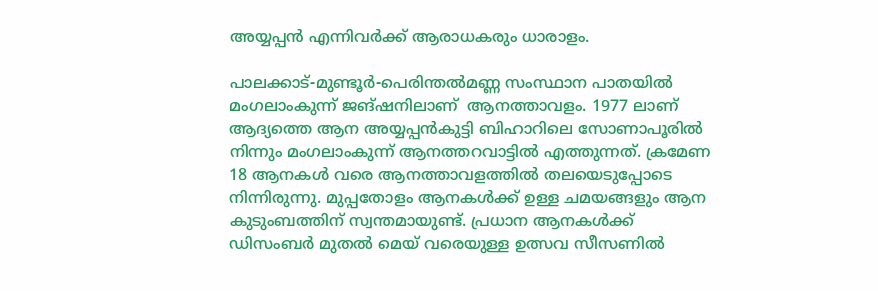അയ്യപ്പന്‍ എന്നിവര്‍ക്ക് ആരാധകരും ധാരാളം.

പാലക്കാട്-മുണ്ടൂര്‍-പെരിന്തല്‍മണ്ണ സംസ്ഥാന പാതയില്‍ മംഗലാംകുന്ന് ജങ്ഷനിലാണ്  ആനത്താവളം. 1977 ലാണ് ആദ്യത്തെ ആന അയ്യപ്പന്‍കുട്ടി ബിഹാറിലെ സോണാപൂരില്‍ നിന്നും മംഗലാംകുന്ന് ആനത്തറവാട്ടില്‍ എത്തുന്നത്. ക്രമേണ 18 ആനകള്‍ വരെ ആനത്താവളത്തില്‍ തലയെടുപ്പോടെ നിന്നിരുന്നു. മുപ്പതോളം ആനകള്‍ക്ക് ഉള്ള ചമയങ്ങളും ആന കുടുംബത്തിന് സ്വന്തമായുണ്ട്. പ്രധാന ആനകള്‍ക്ക് ഡിസംബര്‍ മുതല്‍ മെയ് വരെയുള്ള ഉത്സവ സീസണില്‍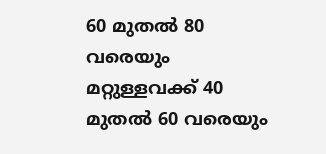60 മുതല്‍ 80 വരെയും മറ്റുള്ളവക്ക് 40 മുതല്‍ 60 വരെയും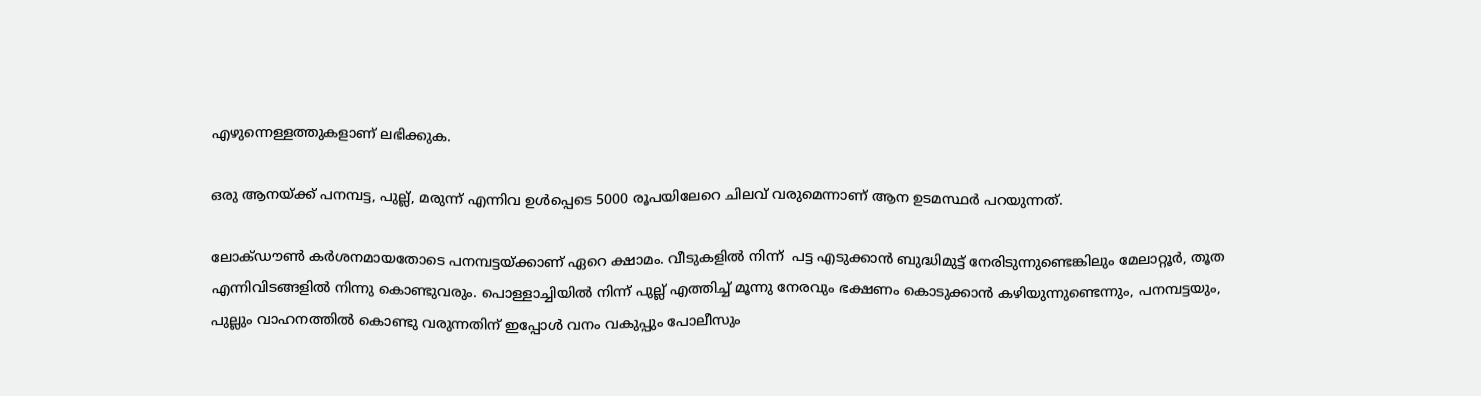എഴുന്നെള്ളത്തുകളാണ് ലഭിക്കുക.

ഒരു ആനയ്‌ക്ക് പനമ്പട്ട, പുല്ല്, മരുന്ന് എന്നിവ ഉള്‍പ്പെടെ 5000 രൂപയിലേറെ ചിലവ് വരുമെന്നാണ് ആന ഉടമസ്ഥര്‍ പറയുന്നത്.

ലോക്ഡൗണ്‍ കര്‍ശനമായതോടെ പനമ്പട്ടയ്‌ക്കാണ് ഏറെ ക്ഷാമം. വീടുകളില്‍ നിന്ന്  പട്ട എടുക്കാന്‍ ബുദ്ധിമുട്ട് നേരിടുന്നുണ്ടെങ്കിലും മേലാറ്റൂര്‍, തൂത എന്നിവിടങ്ങളില്‍ നിന്നു കൊണ്ടുവരും. പൊള്ളാച്ചിയില്‍ നിന്ന് പുല്ല് എത്തിച്ച് മൂന്നു നേരവും ഭക്ഷണം കൊടുക്കാന്‍ കഴിയുന്നുണ്ടെന്നും, പനമ്പട്ടയും, പുല്ലും വാഹനത്തില്‍ കൊണ്ടു വരുന്നതിന് ഇപ്പോള്‍ വനം വകുപ്പും പോലീസും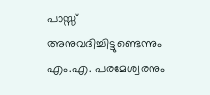പാസ്സ് അനുവദിച്ചിട്ടുണ്ടെന്നും എം.എ. പരമേശ്വരനും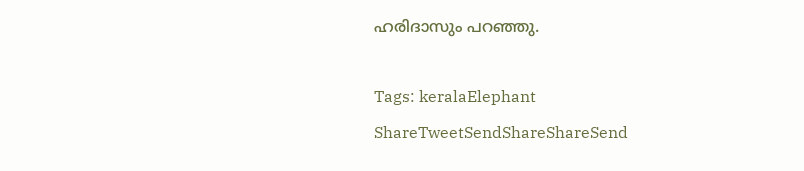ഹരിദാസും പറഞ്ഞു.

Tags: keralaElephant
ShareTweetSendShareShareSend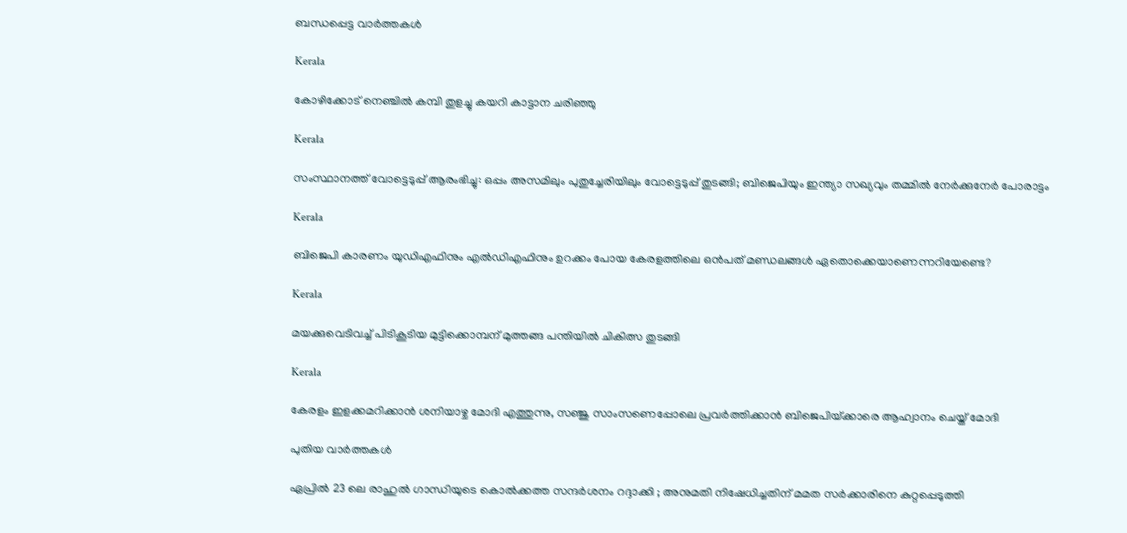ബന്ധപ്പെട്ട വാര്‍ത്തകള്‍

Kerala

കോഴിക്കോട് നെഞ്ചില്‍ കമ്പി തുളച്ചു കയറി കാട്ടാന ചരിഞ്ഞു

Kerala

സംസ്ഥാനത്ത് വോട്ടെടുപ്പ് ആരംഭിച്ചു: ഒപ്പം അസമിലും പുതുച്ചേരിയിലും വോട്ടെടുപ്പ് തുടങ്ങി; ബിജെപിയും ഇന്ത്യാ സഖ്യവും തമ്മിൽ നേർക്കുനേർ പോരാട്ടം

Kerala

ബിജെപി കാരണം യുഡിഎഫിനും എല്‍ഡിഎഫിനും ഉറക്കം പോയ കേരളത്തിലെ ഒന്‍പത് മണ്ഡലങ്ങള്‍ ഏതൊക്കെയാണെന്നറിയേണ്ടെ?

Kerala

മയക്കുവെടിവച്ച് പിടികൂടിയ മുട്ടിക്കൊമ്പന് മുത്തങ്ങ പന്തിയില്‍ ചികിത്സ തുടങ്ങി

Kerala

കേരളം ഇളക്കമറിക്കാന്‍ ശനിയാഴ്ച മോദി എത്തുന്നു, സഞ്ജു സാംസണെപ്പോലെ പ്രവര്‍ത്തിക്കാന്‍ ബിജെപിയ്‌ക്കാരെ ആഹ്വാനം ചെയ്ത് മോദി

പുതിയ വാര്‍ത്തകള്‍

ഏപ്രിൽ 23 ലെ രാഹുൽ ഗാന്ധിയുടെ കൊൽക്കത്ത സന്ദർശനം റദ്ദാക്കി ; അനുമതി നിഷേധിച്ചതിന് മമത സർക്കാരിനെ കുറ്റപ്പെടുത്തി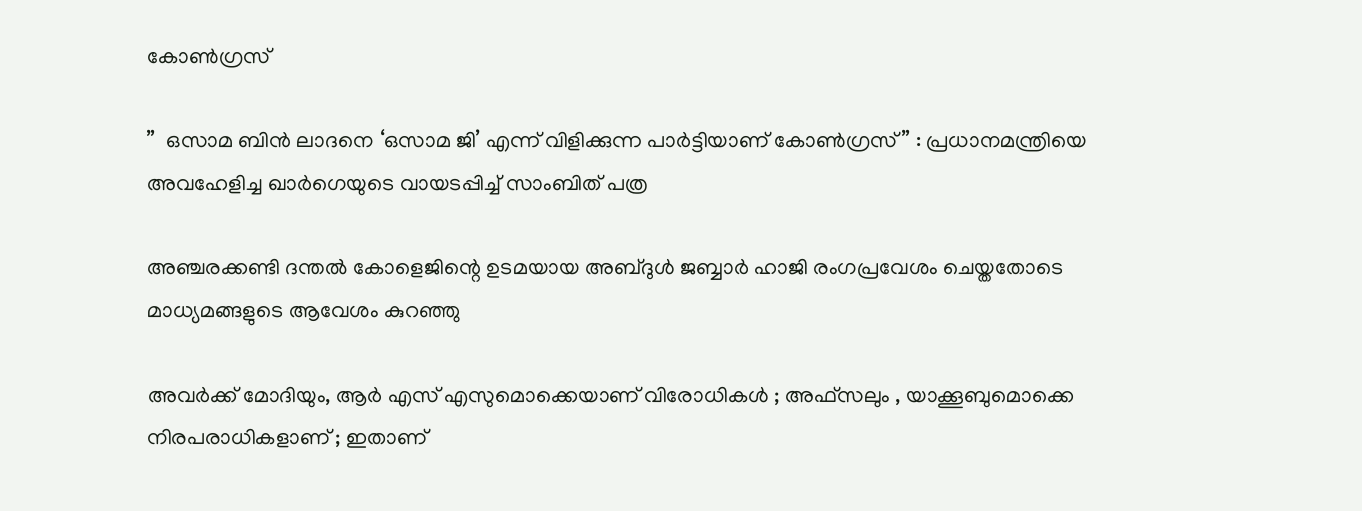കോൺഗ്രസ്

”  ഒസാമ ബിൻ ലാദനെ ‘ഒസാമ ജി’ എന്ന് വിളിക്കുന്ന പാർട്ടിയാണ് കോൺഗ്രസ് ” : പ്രധാനമന്ത്രിയെ അവഹേളിച്ച ഖാർഗെയുടെ വായടപ്പിച്ച് സാംബിത് പത്ര

അഞ്ചരക്കണ്ടി ദന്തല്‍ കോളെജിന്റെ ഉടമയായ അബ്ദുള്‍ ജബ്ബാര്‍ ഹാജി രംഗപ്രവേശം ചെയ്തതോടെ മാധ്യമങ്ങളുടെ ആവേശം കുറഞ്ഞു

അവർക്ക് മോദിയും, ആർ എസ് എസുമൊക്കെയാണ് വിരോധികൾ ; അഫ്‌സലും , യാക്കൂബുമൊക്കെ നിരപരാധികളാണ് ; ഇതാണ്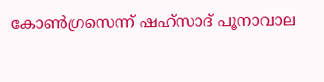കോൺഗ്രസെന്ന് ഷഹ്സാദ് പൂനാവാല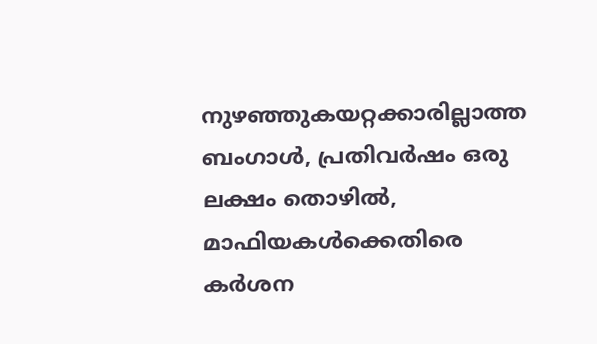നുഴഞ്ഞുകയറ്റക്കാരില്ലാത്ത ബംഗാൾ, പ്രതിവർഷം ഒരു ലക്ഷം തൊഴിൽ, മാഫിയകൾക്കെതിരെ കർശന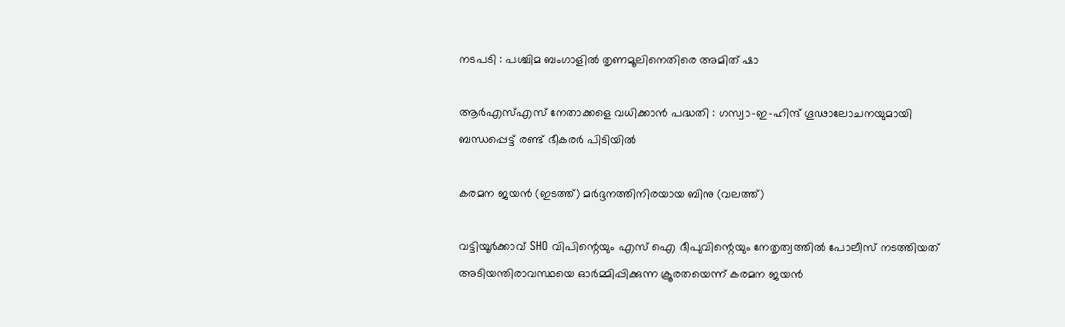നടപടി : പശ്ചിമ ബംഗാളിൽ തൃണമൂലിനെതിരെ അമിത് ഷാ

ആർ‌എസ്‌എസ് നേതാക്കളെ വധിക്കാൻ പദ്ധതി : ഗസ്വാ-ഇ-ഹിന്ദ് ഗൂഢാലോചനയുമായി ബന്ധപ്പെട്ട് രണ്ട് ഭീകരർ പിടിയിൽ

കരമന ജയന്‍ (ഇടത്ത്) മര്‍ദ്ദനത്തിനിരയായ ബിനു (വലത്ത്)

വട്ടിയൂർക്കാവ് SHO വിപിന്റെയും എസ് ഐ ദീപുവിന്റെയും നേതൃത്വത്തിൽ പോലീസ് നടത്തിയത് അടിയന്തിരാവസ്ഥയെ ഓർമ്മിപ്പിക്കുന്ന ക്രൂരതയെന്ന് കരമന ജയന്‍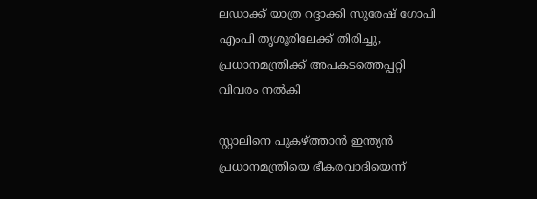ലഡാക്ക് യാത്ര റദ്ദാക്കി സുരേഷ് ഗോപി എംപി തൃശൂരിലേക്ക് തിരിച്ചു, പ്രധാനമന്ത്രിക്ക് അപകടത്തെപ്പറ്റി വിവരം നൽകി

സ്റ്റാലിനെ പുകഴ്‌ത്താൻ ഇന്ത്യൻ പ്രധാനമന്ത്രിയെ ഭീകരവാദിയെന്ന്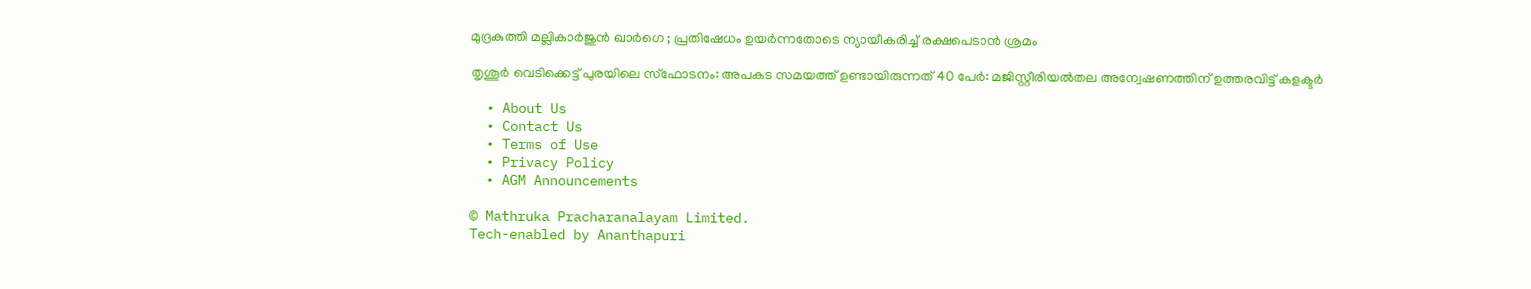മുദ്രകുത്തി മല്ലികാർജുൻ ഖാർഗെ ; പ്രതിഷേധം ഉയർന്നതോടെ ന്യായീകരിച്ച് രക്ഷപെടാൻ ശ്രമം

തൃശൂർ വെടിക്കെട്ട് പുരയിലെ സ്‌ഫോടനം: അപകട സമയത്ത് ഉണ്ടായിരുന്നത് 40 പേർ: മജിസ്റ്റീരിയൽതല അന്വേഷണത്തിന് ഉത്തരവിട്ട് കളക്ടർ

  • About Us
  • Contact Us
  • Terms of Use
  • Privacy Policy
  • AGM Announcements

© Mathruka Pracharanalayam Limited.
Tech-enabled by Ananthapuri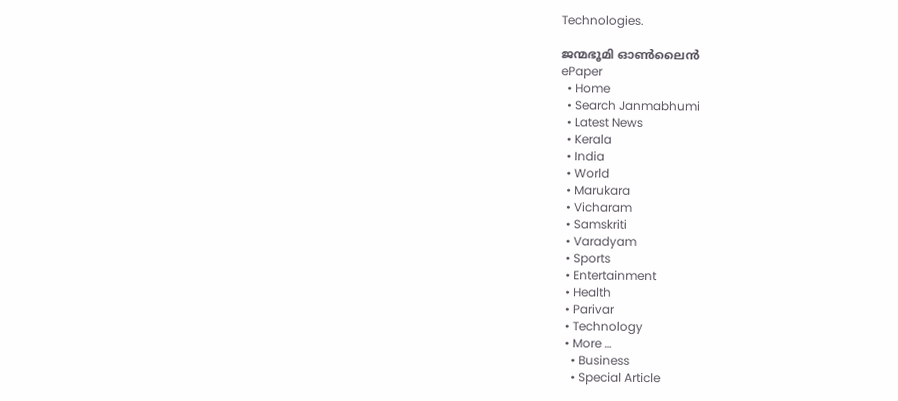Technologies.

ജന്മഭൂമി ഓണ്‍ലൈന്‍
ePaper
  • Home
  • Search Janmabhumi
  • Latest News
  • Kerala
  • India
  • World
  • Marukara
  • Vicharam
  • Samskriti
  • Varadyam
  • Sports
  • Entertainment
  • Health
  • Parivar
  • Technology
  • More …
    • Business
    • Special Article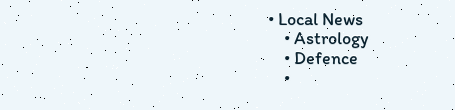• Local News
    • Astrology
    • Defence
    •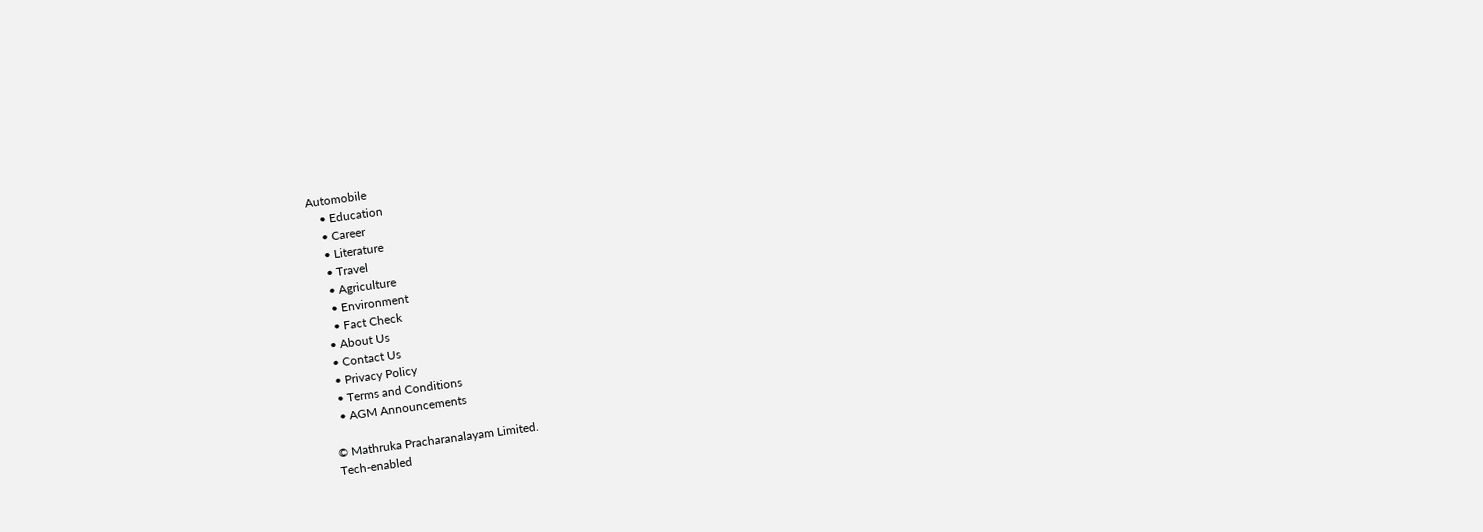Automobile
    • Education
    • Career
    • Literature
    • Travel
    • Agriculture
    • Environment
    • Fact Check
  • About Us
  • Contact Us
  • Privacy Policy
  • Terms and Conditions
  • AGM Announcements

© Mathruka Pracharanalayam Limited.
Tech-enabled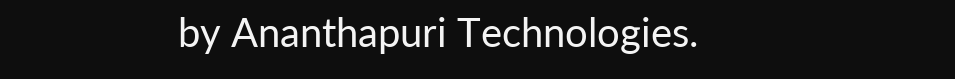by Ananthapuri Technologies.